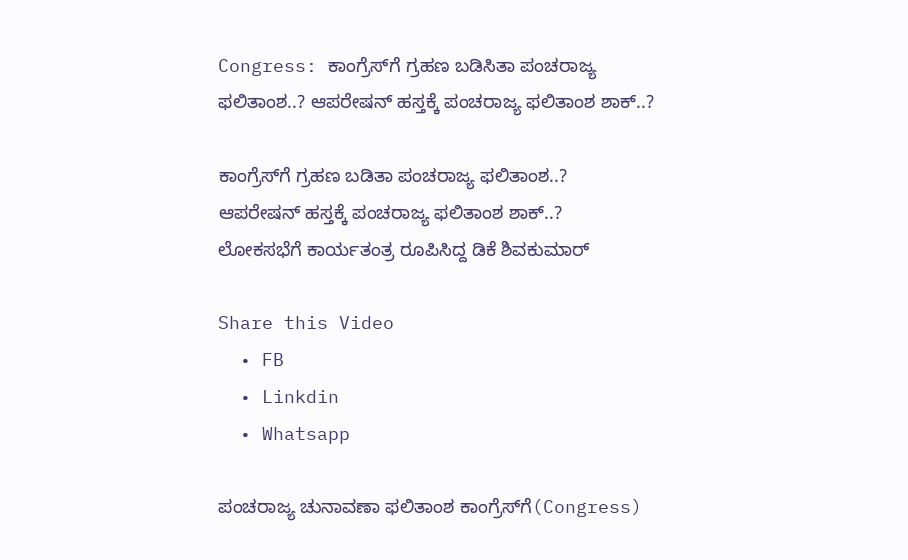Congress: ಕಾಂಗ್ರೆಸ್‌ಗೆ ಗ್ರಹಣ ಬಡಿಸಿತಾ ಪಂಚರಾಜ್ಯ ಫಲಿತಾಂಶ..? ಆಪರೇಷನ್ ಹಸ್ತಕ್ಕೆ ಪಂಚರಾಜ್ಯ ಫಲಿತಾಂಶ ಶಾಕ್..?

ಕಾಂಗ್ರೆಸ್‌ಗೆ ಗ್ರಹಣ ಬಡಿತಾ ಪಂಚರಾಜ್ಯ ಫಲಿತಾಂಶ..?
ಆಪರೇಷನ್ ಹಸ್ತಕ್ಕೆ ಪಂಚರಾಜ್ಯ ಫಲಿತಾಂಶ ಶಾಕ್..?
ಲೋಕಸಭೆಗೆ ಕಾರ್ಯತಂತ್ರ ರೂಪಿಸಿದ್ದ ಡಿಕೆ ಶಿವಕುಮಾರ್‌

Share this Video
  • FB
  • Linkdin
  • Whatsapp

ಪಂಚರಾಜ್ಯ ಚುನಾವಣಾ ಫಲಿತಾಂಶ ಕಾಂಗ್ರೆಸ್‌ಗೆ(Congress)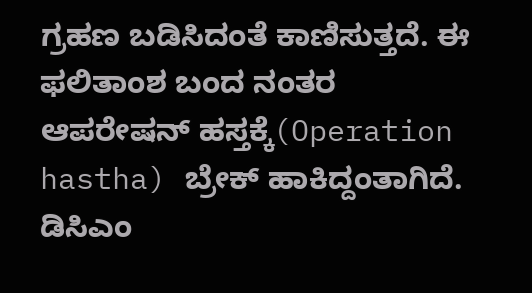ಗ್ರಹಣ ಬಡಿಸಿದಂತೆ ಕಾಣಿಸುತ್ತದೆ. ಈ ಫಲಿತಾಂಶ ಬಂದ ನಂತರ ಆಪರೇಷನ್‌ ಹಸ್ತಕ್ಕೆ(Operation hastha) ಬ್ರೇಕ್‌ ಹಾಕಿದ್ದಂತಾಗಿದೆ. ಡಿಸಿಎಂ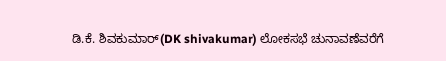ಡಿ.ಕೆ. ಶಿವಕುಮಾರ್‌(DK shivakumar) ಲೋಕಸಭೆ ಚುನಾವಣೆವರೆಗೆ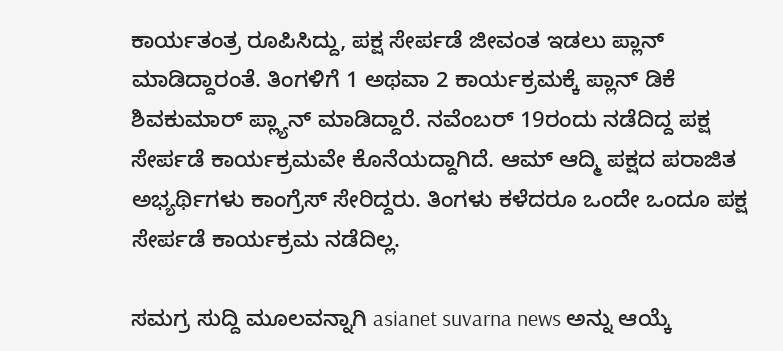ಕಾರ್ಯತಂತ್ರ ರೂಪಿಸಿದ್ದು, ಪಕ್ಷ ಸೇರ್ಪಡೆ ಜೀವಂತ ಇಡಲು ಪ್ಲಾನ್‌ ಮಾಡಿದ್ದಾರಂತೆ. ತಿಂಗಳಿಗೆ 1 ಅಥವಾ 2 ಕಾರ್ಯಕ್ರಮಕ್ಕೆ ಪ್ಲಾನ್ ಡಿಕೆ ಶಿವಕುಮಾರ್‌ ಪ್ಲ್ಯಾನ್‌ ಮಾಡಿದ್ದಾರೆ. ನವೆಂಬರ್‌ 19ರಂದು ನಡೆದಿದ್ದ ಪಕ್ಷ ಸೇರ್ಪಡೆ ಕಾರ್ಯಕ್ರಮವೇ ಕೊನೆಯದ್ದಾಗಿದೆ. ಆಮ್ ಆದ್ಮಿ ಪಕ್ಷದ ಪರಾಜಿತ ಅಭ್ಯರ್ಥಿಗಳು ಕಾಂಗ್ರೆಸ್ ಸೇರಿದ್ದರು. ತಿಂಗಳು ಕಳೆದರೂ ಒಂದೇ ಒಂದೂ ಪಕ್ಷ ಸೇರ್ಪಡೆ ಕಾರ್ಯಕ್ರಮ ನಡೆದಿಲ್ಲ.

ಸಮಗ್ರ ಸುದ್ದಿ ಮೂಲವನ್ನಾಗಿ asianet suvarna news ಅನ್ನು ಆಯ್ಕೆ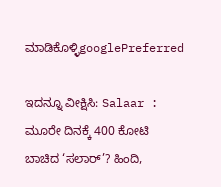ಮಾಡಿಕೊಳ್ಳಿgooglePreferred

ಇದನ್ನೂ ವೀಕ್ಷಿಸಿ: Salaar : ಮೂರೇ ದಿನಕ್ಕೆ 400 ಕೋಟಿ ಬಾಚಿದ ‘ಸಲಾರ್’? ಹಿಂದಿ,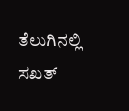ತೆಲುಗಿನಲ್ಲಿ ಸಖತ್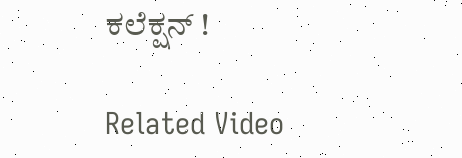ಕಲೆಕ್ಷನ್ !

Related Video